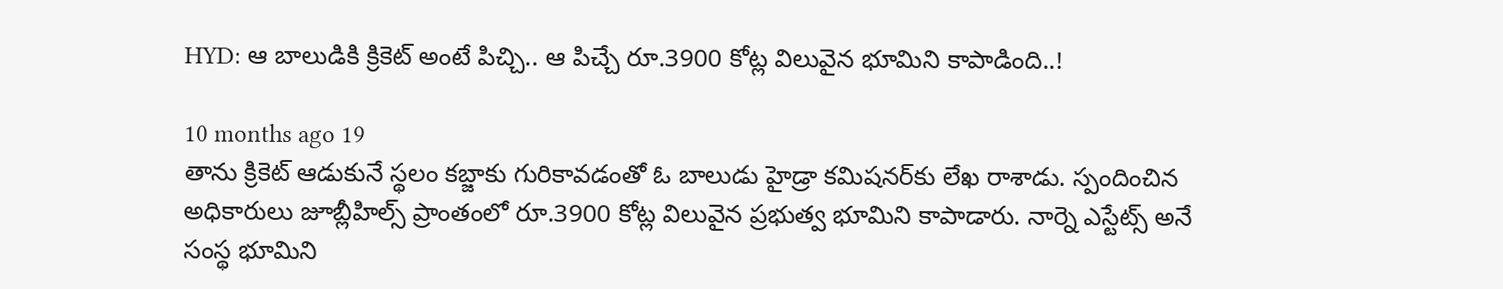HYD: ఆ బాలుడికి క్రికెట్ అంటే పిచ్చి.. ఆ పిచ్చే రూ.3900 కోట్ల విలువైన భూమిని కాపాడింది..!

10 months ago 19
తాను క్రికెట్ ఆడుకునే స్థలం కబ్జాకు గురికావడంతో ఓ బాలుడు హైడ్రా కమిషనర్‌కు లేఖ రాశాడు. స్పందించిన అధికారులు జూబ్లీహిల్స్‌ ప్రాంతంలో రూ.3900 కోట్ల విలువైన ప్రభుత్వ భూమిని కాపాడారు. నార్నె ఎస్టేట్స్ అనే సంస్థ భూమిని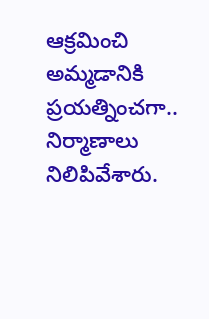ఆక్రమించి అమ్మడానికి ప్రయత్నించగా.. నిర్మాణాలు నిలిపివేశారు.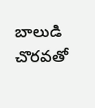బాలుడి చొరవతో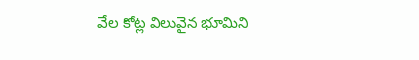వేల కోట్ల విలువైన భూమిని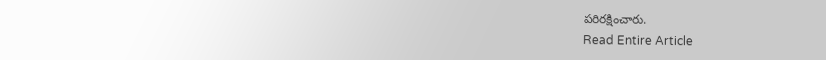పరిరక్షించారు.
Read Entire Article